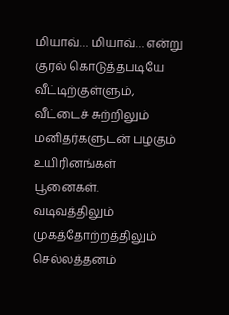மியாவ்… மியாவ்… என்று குரல் கொடுத்தபடியே வீட்டிற்குள்ளும், வீட்டைச் சுற்றிலும் மனிதர்களுடன் பழகும் உயிரினங்கள் பூனைகள். வடிவத்திலும் முகத்தோற்றத்திலும் செல்லத்தனம்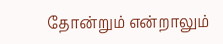தோன்றும் என்றாலும்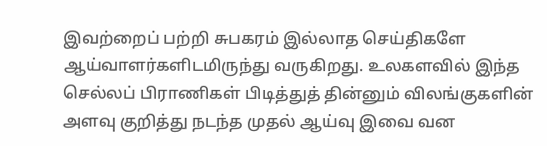இவற்றைப் பற்றி சுபகரம் இல்லாத செய்திகளே ஆய்வாளர்களிடமிருந்து வருகிறது. உலகளவில் இந்த செல்லப் பிராணிகள் பிடித்துத் தின்னும் விலங்குகளின் அளவு குறித்து நடந்த முதல் ஆய்வு இவை வன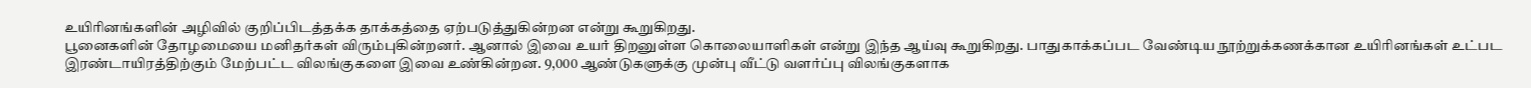உயிரினங்களின் அழிவில் குறிப்பிடத்தக்க தாக்கத்தை ஏற்படுத்துகின்றன என்று கூறுகிறது.
பூனைகளின் தோழமையை மனிதர்கள் விரும்புகின்றனர். ஆனால் இவை உயர் திறனுள்ள கொலையாளிகள் என்று இந்த ஆய்வு கூறுகிறது. பாதுகாக்கப்பட வேண்டிய நூற்றுக்கணக்கான உயிரினங்கள் உட்பட இரண்டாயிரத்திற்கும் மேற்பட்ட விலங்குகளை இவை உண்கின்றன. 9,000 ஆண்டுகளுக்கு முன்பு வீட்டு வளர்ப்பு விலங்குகளாக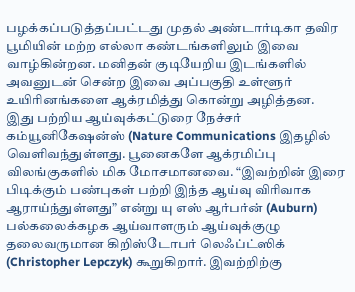பழக்கப்படுத்தப்பட்டது முதல் அண்டார்டிகா தவிர பூமியின் மற்ற எல்லா கண்டங்களிலும் இவை வாழ்கின்றன. மனிதன் குடியேறிய இடங்களில் அவனுடன் சென்ற இவை அப்பகுதி உள்ளூர் உயிரினங்களை ஆக்ரமித்து கொன்று அழித்தன.
இது பற்றிய ஆய்வுக்கட்டுரை நேச்சர் கம்யூனிகேஷன்ஸ் (Nature Communications இதழில் வெளிவந்துள்ளது. பூனைகளே ஆக்ரமிப்பு விலங்குகளில் மிக மோசமானவை. “இவற்றின் இரை பிடிக்கும் பண்புகள் பற்றி இந்த ஆய்வு விரிவாக ஆராய்ந்துள்ளது” என்று யு எஸ் ஆர்பர்ன் (Auburn) பல்கலைக்கழக ஆய்வாளரும் ஆய்வுக்குழு தலைவருமான கிறிஸ்டோபர் லெஃப்ட்ஸிக் (Christopher Lepczyk) கூறுகிறார். இவற்றிற்கு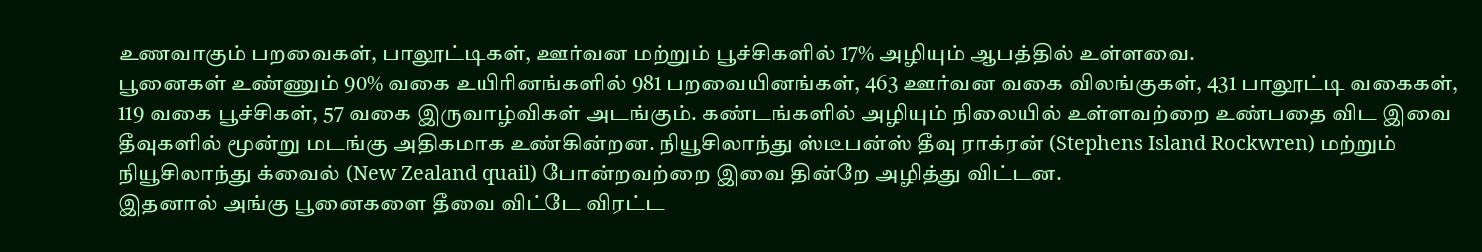உணவாகும் பறவைகள், பாலூட்டிகள், ஊர்வன மற்றும் பூச்சிகளில் 17% அழியும் ஆபத்தில் உள்ளவை.
பூனைகள் உண்ணும் 90% வகை உயிரினங்களில் 981 பறவையினங்கள், 463 ஊர்வன வகை விலங்குகள், 431 பாலூட்டி வகைகள், 119 வகை பூச்சிகள், 57 வகை இருவாழ்விகள் அடங்கும். கண்டங்களில் அழியும் நிலையில் உள்ளவற்றை உண்பதை விட இவை தீவுகளில் மூன்று மடங்கு அதிகமாக உண்கின்றன. நியூசிலாந்து ஸ்டீபன்ஸ் தீவு ராக்ரன் (Stephens Island Rockwren) மற்றும் நியூசிலாந்து க்வைல் (New Zealand quail) போன்றவற்றை இவை தின்றே அழித்து விட்டன.
இதனால் அங்கு பூனைகளை தீவை விட்டே விரட்ட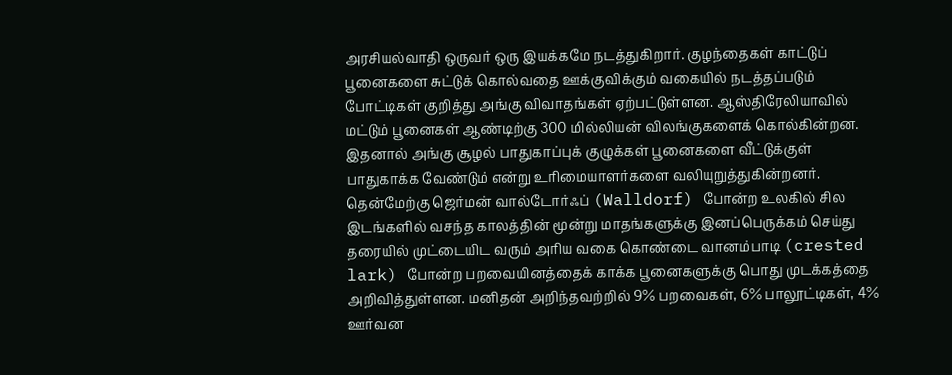அரசியல்வாதி ஒருவர் ஒரு இயக்கமே நடத்துகிறார். குழந்தைகள் காட்டுப் பூனைகளை சுட்டுக் கொல்வதை ஊக்குவிக்கும் வகையில் நடத்தப்படும் போட்டிகள் குறித்து அங்கு விவாதங்கள் ஏற்பட்டுள்ளன. ஆஸ்திரேலியாவில் மட்டும் பூனைகள் ஆண்டிற்கு 300 மில்லியன் விலங்குகளைக் கொல்கின்றன. இதனால் அங்கு சூழல் பாதுகாப்புக் குழுக்கள் பூனைகளை வீட்டுக்குள் பாதுகாக்க வேண்டும் என்று உரிமையாளர்களை வலியுறுத்துகின்றனர்.
தென்மேற்கு ஜெர்மன் வால்டோர்ஃப் (Walldorf) போன்ற உலகில் சில இடங்களில் வசந்த காலத்தின் மூன்று மாதங்களுக்கு இனப்பெருக்கம் செய்து தரையில் முட்டையிட வரும் அரிய வகை கொண்டை வானம்பாடி (crested lark) போன்ற பறவையினத்தைக் காக்க பூனைகளுக்கு பொது முடக்கத்தை அறிவித்துள்ளன. மனிதன் அறிந்தவற்றில் 9% பறவைகள், 6% பாலூட்டிகள், 4% ஊர்வன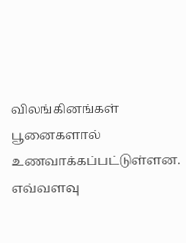விலங்கினங்கள் பூனைகளால் உணவாக்கப்பட்டுள்ளன. எவ்வளவு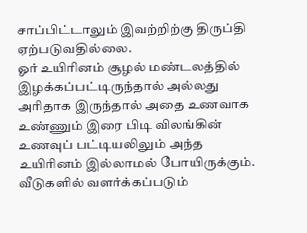சாப்பிட்டாலும் இவற்றிற்கு திருப்தி ஏற்படுவதில்லை.
ஓர் உயிரினம் சூழல் மண்டலத்தில் இழக்கப்பட்டிருந்தால் அல்லது அரிதாக இருந்தால் அதை உணவாக உண்ணும் இரை பிடி விலங்கின் உணவுப் பட்டியலிலும் அந்த உயிரினம் இல்லாமல் போயிருக்கும். வீடுகளில் வளர்க்கப்படும்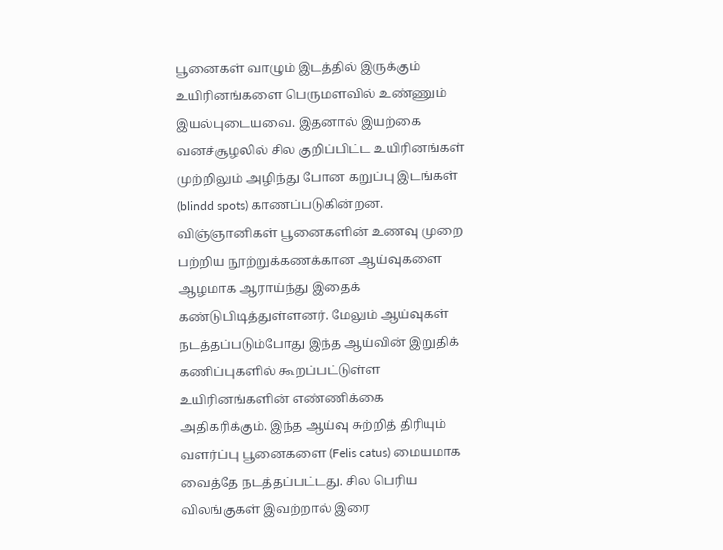பூனைகள் வாழும் இடத்தில் இருக்கும் உயிரினங்களை பெருமளவில் உண்ணும் இயல்புடையவை. இதனால் இயற்கை வனச்சூழலில் சில குறிப்பிட்ட உயிரினங்கள் முற்றிலும் அழிந்து போன கறுப்பு இடங்கள் (blindd spots) காணப்படுகின்றன.
விஞ்ஞானிகள் பூனைகளின் உணவு முறை பற்றிய நூற்றுக்கணக்கான ஆய்வுகளை ஆழமாக ஆராய்ந்து இதைக் கண்டுபிடித்துள்ளனர். மேலும் ஆய்வுகள் நடத்தப்படும்போது இந்த ஆய்வின் இறுதிக் கணிப்புகளில் கூறப்பட்டுள்ள உயிரினங்களின் எண்ணிக்கை அதிகரிக்கும். இந்த ஆய்வு சுற்றித் திரியும் வளர்ப்பு பூனைகளை (Felis catus) மையமாக வைத்தே நடத்தப்பட்டது. சில பெரிய விலங்குகள் இவற்றால் இரை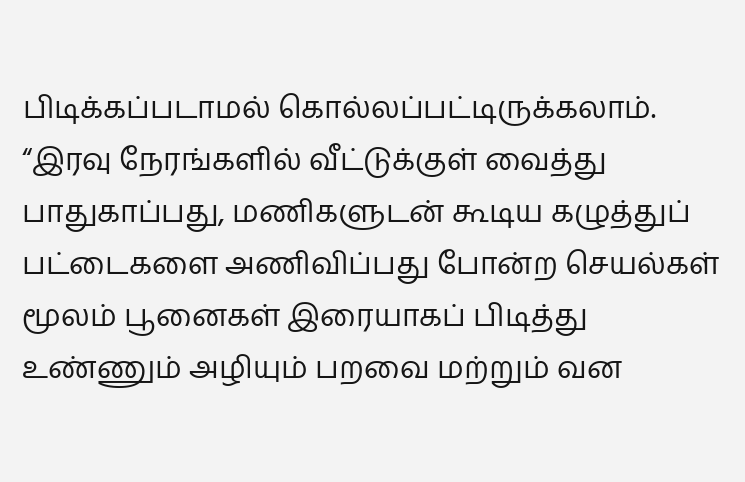பிடிக்கப்படாமல் கொல்லப்பட்டிருக்கலாம்.
“இரவு நேரங்களில் வீட்டுக்குள் வைத்து பாதுகாப்பது, மணிகளுடன் கூடிய கழுத்துப் பட்டைகளை அணிவிப்பது போன்ற செயல்கள் மூலம் பூனைகள் இரையாகப் பிடித்து உண்ணும் அழியும் பறவை மற்றும் வன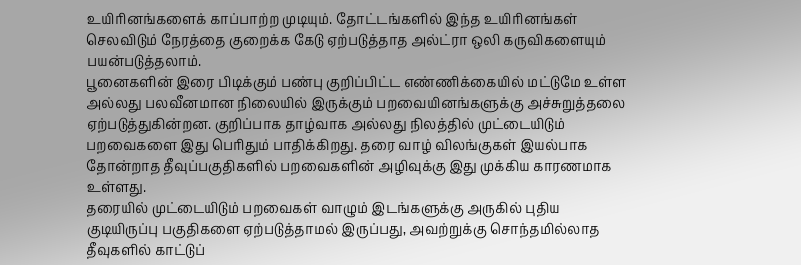உயிரினங்களைக் காப்பாற்ற முடியும். தோட்டங்களில் இந்த உயிரினங்கள் செலவிடும் நேரத்தை குறைக்க கேடு ஏற்படுத்தாத அல்ட்ரா ஒலி கருவிகளையும் பயன்படுத்தலாம்.
பூனைகளின் இரை பிடிக்கும் பண்பு குறிப்பிட்ட எண்ணிக்கையில் மட்டுமே உள்ள அல்லது பலவீனமான நிலையில் இருக்கும் பறவையினங்களுக்கு அச்சுறுத்தலை ஏற்படுத்துகின்றன. குறிப்பாக தாழ்வாக அல்லது நிலத்தில் முட்டையிடும் பறவைகளை இது பெரிதும் பாதிக்கிறது. தரை வாழ் விலங்குகள் இயல்பாக தோன்றாத தீவுப்பகுதிகளில் பறவைகளின் அழிவுக்கு இது முக்கிய காரணமாக உள்ளது.
தரையில் முட்டையிடும் பறவைகள் வாழும் இடங்களுக்கு அருகில் புதிய குடியிருப்பு பகுதிகளை ஏற்படுத்தாமல் இருப்பது, அவற்றுக்கு சொந்தமில்லாத தீவுகளில் காட்டுப்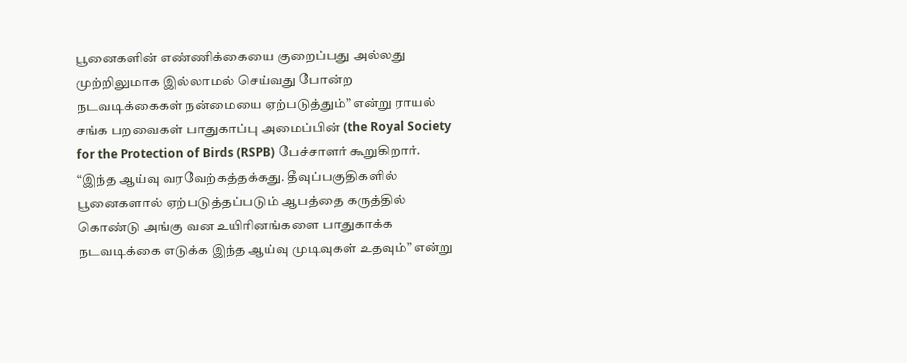பூனைகளின் எண்ணிக்கையை குறைப்பது அல்லது முற்றிலுமாக இல்லாமல் செய்வது போன்ற நடவடிக்கைகள் நன்மையை ஏற்படுத்தும்” என்று ராயல் சங்க பறவைகள் பாதுகாப்பு அமைப்பின் (the Royal Society for the Protection of Birds (RSPB) பேச்சாளர் கூறுகிறார்.
“இந்த ஆய்வு வரவேற்கத்தக்கது. தீவுப்பகுதிகளில் பூனைகளால் ஏற்படுத்தப்படும் ஆபத்தை கருத்தில் கொண்டு அங்கு வன உயிரினங்களை பாதுகாக்க நடவடிக்கை எடுக்க இந்த ஆய்வு முடிவுகள் உதவும்” என்று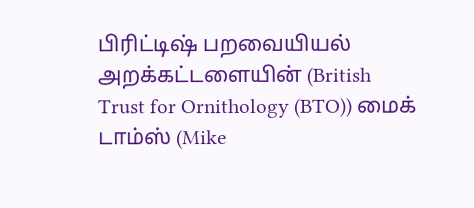பிரிட்டிஷ் பறவையியல் அறக்கட்டளையின் (British Trust for Ornithology (BTO)) மைக் டாம்ஸ் (Mike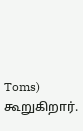Toms) கூறுகிறார்.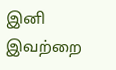இனி இவற்றை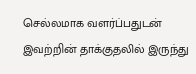செல்லமாக வளர்ப்பதுடன் இவற்றின் தாக்குதலில் இருந்து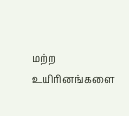மற்ற உயிரினங்களை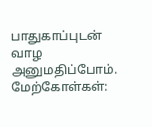பாதுகாப்புடன் வாழ அனுமதிப்போம்.
மேற்கோள்கள்: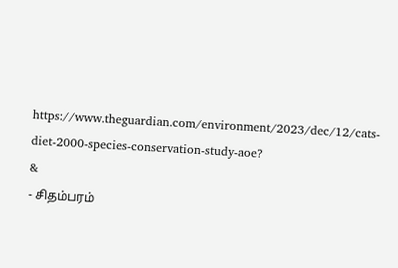https://www.theguardian.com/environment/2023/dec/12/cats-diet-2000-species-conservation-study-aoe?
&
- சிதம்பரம்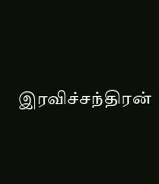இரவிச்சந்திரன்